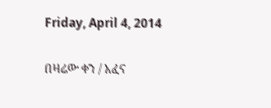Friday, April 4, 2014

በዛሬው ቀን / አፈና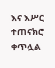እና እሥር ተጠናክሮ ቀጥሏል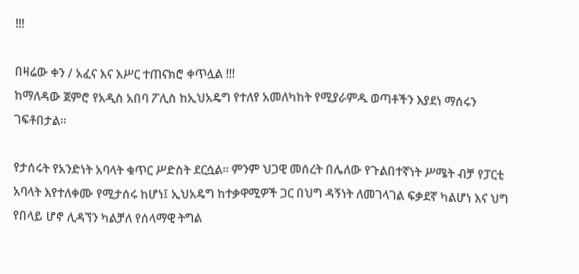!!!

በዛሬው ቀን / አፈና እና እሥር ተጠናክሮ ቀጥሏል !!!
ከማለዳው ጀምሮ የአዲስ አበባ ፖሊስ ከኢህአዴግ የተለየ አመለካከት የሚያራምዱ ወጣቶችን እያደነ ማሰሩን ገፍቶበታል፡፡

የታሰሩት የአንድነት አባላት ቁጥር ሥድስት ደርሷል፡፡ ምንም ህጋዊ መሰረት በሌለው የጉልበተኛነት ሥሜት ብቻ የፓርቲ አባላት እየተለቀሙ የሚታሰሩ ከሆነ፤ ኢህአዴግ ከተቃዋሚዎች ጋር በህግ ዳኝነት ለመገላገል ፍቃደኛ ካልሆነ እና ህግ የበላይ ሆኖ ሊዳኘን ካልቻለ የሰላማዊ ትግል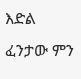እድል ፈንታው ምን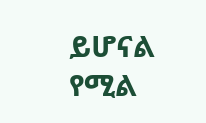ይሆናል የሚል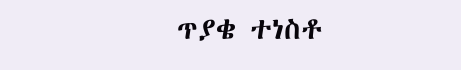ጥያቄ ተነስቶ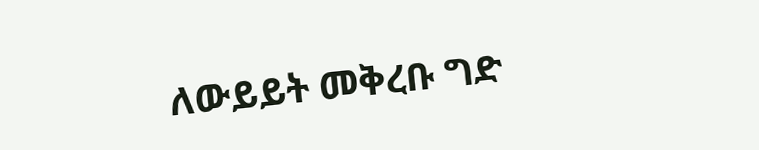ለውይይት መቅረቡ ግድ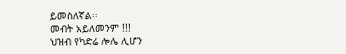ይመስለኛል፡፡
መብት አይለመንም !!!
ህዝብ የካድሬ ሎሌ ሊሆን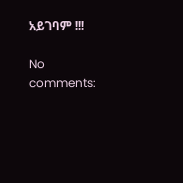አይገባም !!!

No comments: